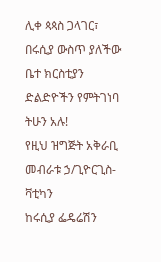ሊቀ ጳጳስ ጋላገር፣ በሩሲያ ውስጥ ያለችው ቤተ ክርስቲያን ድልድዮችን የምትገነባ ትሁን አሉ!
የዚህ ዝግጅት አቅራቢ መብራቱ ኃ/ጊዮርጊስ-ቫቲካን
ከሩሲያ ፌዴሬሽን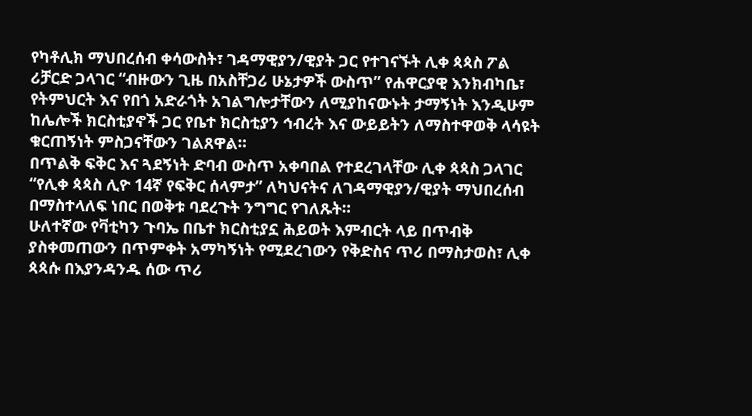የካቶሊክ ማህበረሰብ ቀሳውስት፣ ገዳማዊያን/ዊያት ጋር የተገናኙት ሊቀ ጳጳስ ፖል ሪቻርድ ጋላገር “ብዙውን ጊዜ በአስቸጋሪ ሁኔታዎች ውስጥ” የሐዋርያዊ እንክብካቤ፣ የትምህርት እና የበጎ አድራጎት አገልግሎታቸውን ለሚያከናውኑት ታማኝነት እንዲሁም ከሌሎች ክርስቲያኖች ጋር የቤተ ክርስቲያን ኅብረት እና ውይይትን ለማስተዋወቅ ላሳዩት ቁርጠኝነት ምስጋናቸውን ገልጸዋል።
በጥልቅ ፍቅር እና ጓደኝነት ድባብ ውስጥ አቀባበል የተደረገላቸው ሊቀ ጳጳስ ጋላገር “የሊቀ ጳጳስ ሊዮ 14ኛ የፍቅር ሰላምታ” ለካህናትና ለገዳማዊያን/ዊያት ማህበረሰብ በማስተላለፍ ነበር በወቅቱ ባደረጉት ንግግር የገለጹት።
ሁለተኛው የቫቲካን ጉባኤ በቤተ ክርስቲያኗ ሕይወት እምብርት ላይ በጥብቅ ያስቀመጠውን በጥምቀት አማካኝነት የሚደረገውን የቅድስና ጥሪ በማስታወስ፣ ሊቀ ጳጳሱ በእያንዳንዱ ሰው ጥሪ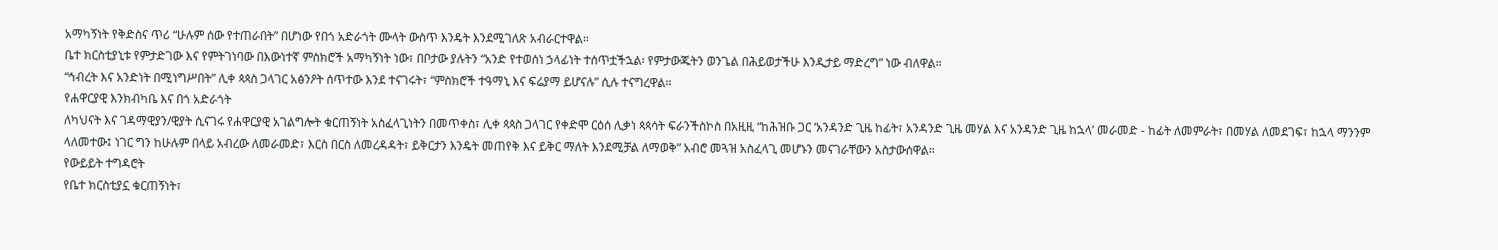አማካኝነት የቅድስና ጥሪ “ሁሉም ሰው የተጠራበት” በሆነው የበጎ አድራጎት ሙላት ውስጥ እንዴት እንደሚገለጽ አብራርተዋል።
ቤተ ክርስቲያኒቱ የምታድገው እና የምትገነባው በእውነተኛ ምስክሮች አማካኝነት ነው፣ በቦታው ያሉትን “አንድ የተወሰነ ኃላፊነት ተሰጥቷችኋል፡ የምታውጁትን ወንጌል በሕይወታችሁ እንዲታይ ማድረግ” ነው ብለዋል።
“ኅብረት እና አንድነት በሚነግሥበት” ሊቀ ጳጳስ ጋላገር አፅንዖት ሰጥተው እንደ ተናገሩት፣ “ምስክሮች ተዓማኒ እና ፍሬያማ ይሆናሉ” ሲሉ ተናግረዋል።
የሐዋርያዊ እንክብካቤ እና በጎ አድራጎት
ለካህናት እና ገዳማዊያን/ዊያት ሲናገሩ የሐዋርያዊ አገልግሎት ቁርጠኝነት አስፈላጊነትን በመጥቀስ፣ ሊቀ ጳጳስ ጋላገር የቀድሞ ርዕሰ ሊቃነ ጳጳሳት ፍራንችስኮስ በአዚዚ “ከሕዝቡ ጋር ‘አንዳንድ ጊዜ ከፊት፣ አንዳንድ ጊዜ መሃል እና አንዳንድ ጊዜ ከኋላ’ መራመድ - ከፊት ለመምራት፣ በመሃል ለመደገፍ፣ ከኋላ ማንንም ላለመተው፤ ነገር ግን ከሁሉም በላይ አብረው ለመራመድ፣ እርስ በርስ ለመረዳዳት፣ ይቅርታን እንዴት መጠየቅ እና ይቅር ማለት እንደሚቻል ለማወቅ” አብሮ መጓዝ አስፈላጊ መሆኑን መናገራቸውን አስታውሰዋል።
የውይይት ተግዳሮት
የቤተ ክርስቲያኗ ቁርጠኝነት፣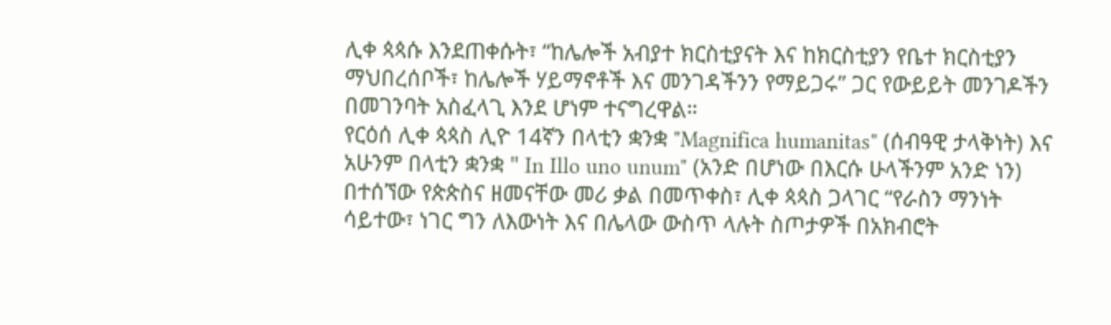ሊቀ ጳጳሱ እንደጠቀሱት፣ “ከሌሎች አብያተ ክርስቲያናት እና ከክርስቲያን የቤተ ክርስቲያን ማህበረሰቦች፣ ከሌሎች ሃይማኖቶች እና መንገዳችንን የማይጋሩ” ጋር የውይይት መንገዶችን በመገንባት አስፈላጊ እንደ ሆነም ተናግረዋል።
የርዕሰ ሊቀ ጳጳስ ሊዮ 14ኛን በላቲን ቋንቋ "Magnifica humanitas" (ሰብዓዊ ታላቅነት) እና አሁንም በላቲን ቋንቋ " In Illo uno unum" (አንድ በሆነው በእርሱ ሁላችንም አንድ ነን) በተሰኘው የጵጵስና ዘመናቸው መሪ ቃል በመጥቀስ፣ ሊቀ ጳጳስ ጋላገር “የራስን ማንነት ሳይተው፣ ነገር ግን ለእውነት እና በሌላው ውስጥ ላሉት ስጦታዎች በአክብሮት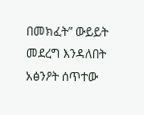በመክፈት” ውይይት መደረግ እንዳለበት አፅንዖት ሰጥተው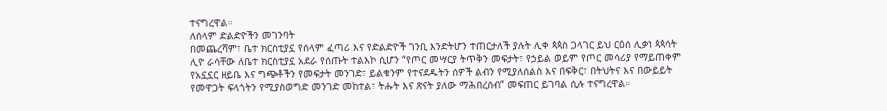ተናግረዋል።
ለሰላም ድልድዮችን መገንባት
በመጨረሻም፣ ቤተ ክርስቲያኗ የሰላም ፈጣሪ እና የድልድዮች ገንቢ እንድትሆን ተጠርታለች ያሉት ሊቀ ጳጳስ ጋላገር ይህ ርዕሰ ሊቃነ ጳጳሳት ሊዮ ራሳቸው ለቤተ ክርስቲያኗ አደራ የሰጡት ተልእኮ ሲሆን “የጦር መሣርያ ትጥቅን መፍታት፣ የኃይል ወይም የጦር መሳሪያ የማይጠቀም የአኗኗር ዘይቤ እና ግጭቶችን የመፍታት መንገድ፣ ይልቁንም የተናደዱትን ሰዎች ልብን የሚያለሰልስ እና በፍቅር፣ በትህትና እና በውይይት የመዋጋት ፍላጎትን የሚያስወግድ መንገድ መከተል፣ ትሑት እና ጽናት ያለው ማሕበረሰብ” መፍጠር ይገባል ሲሉ ተናግረዋል።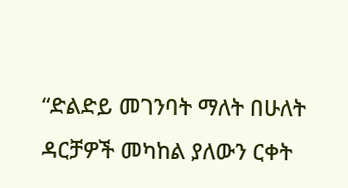“ድልድይ መገንባት ማለት በሁለት ዳርቻዎች መካከል ያለውን ርቀት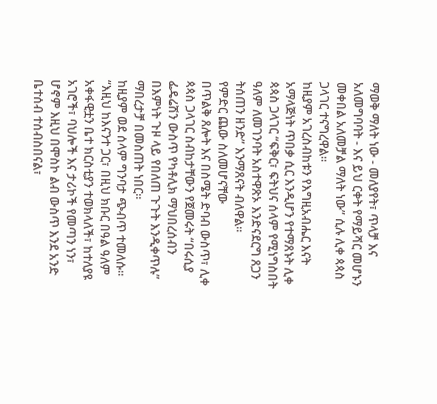ማወቅ ማለት ነው - መለያየት፣ ጥላቻ እና አለመግባባት - እና ይህ ርቀት የማይሻር መሆኑን መቀበል አለመቻል ማለት ነው” ሲሉ ሊቀ ጳጳስ ጋላገር ተናግረዋል።
ከዚያም አገረስብከቱን የእግዚአብሔር እናት አማላጅነት ጥበቃ ሲር እንዲሆን የተማጸኑት ሊቀ ጳጳስ ጋላገር “ፍቅር፣ ፍትህና ሰላም የሚነግስበት ዓለም ለመገንባት አስተዋጽኦ እንድናደርግ ጸጋን ትሰጠን ዘንድ” እንማጸናት ብለዋል።
የምድር ጨው ስለመሆናቸው
በጥልቅ ጸሎት እና በስሜት ድባብ ውስጥ፣ ሊቀ ጳጳስ ጋላገር ስብከታቸውን የጀመሩት “በሩሲያ ፌዴሬሽን ውስጥ የካቶሊክ ማህበረሰብን በእምነት ጉዞ ላይ የበለጠ ጉጉት እንዲቀጥሉ” ማበረታቻ በመስጠት ነበር።
ከዚያም ወደ ሰላም ግንባታ ጭብጥ ተመለሱ።
“እዚህ ከእናንተ ጋር፣ በዚህ ክቡር በዓል ዓለም አቀፋዊቷን ቤተ ክርስቲያን ተወክላለች፣ ከተለያዩ አገሮች፣ ባህሎች እና ታሪኮች የመጣን ነን፣ ሆኖም እዚህ በሞስኮ ልብ ውስጥ እንደ አንድ ቤተሰብ ተሰብስበናል፣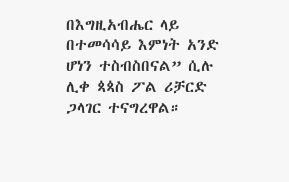በእግዚአብሔር ላይ በተመሳሳይ እምነት አንድ ሆነን ተስብስበናል” ሲሉ ሊቀ ጳጳስ ፖል ሪቻርድ ጋላገር ተናግረዋል።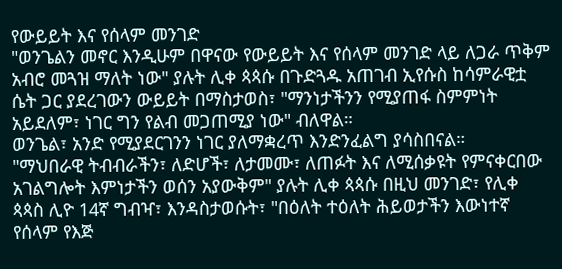የውይይት እና የሰላም መንገድ
"ወንጌልን መኖር እንዲሁም በዋናው የውይይት እና የሰላም መንገድ ላይ ለጋራ ጥቅም አብሮ መጓዝ ማለት ነው" ያሉት ሊቀ ጳጳሱ በጉድጓዱ አጠገብ ኢየሱስ ከሳምራዊቷ ሴት ጋር ያደረገውን ውይይት በማስታወስ፣ "ማንነታችንን የሚያጠፋ ስምምነት አይደለም፣ ነገር ግን የልብ መጋጠሚያ ነው" ብለዋል።
ወንጌል፣ አንድ የሚያደርገንን ነገር ያለማቋረጥ እንድንፈልግ ያሳስበናል።
"ማህበራዊ ትብብራችን፣ ለድሆች፣ ለታመሙ፣ ለጠፉት እና ለሚሰቃዩት የምናቀርበው አገልግሎት እምነታችን ወሰን አያውቅም" ያሉት ሊቀ ጳጳሱ በዚህ መንገድ፣ የሊቀ ጳጳስ ሊዮ 14ኛ ግብዣ፣ እንዳስታወሱት፣ "በዕለት ተዕለት ሕይወታችን እውነተኛ የሰላም የእጅ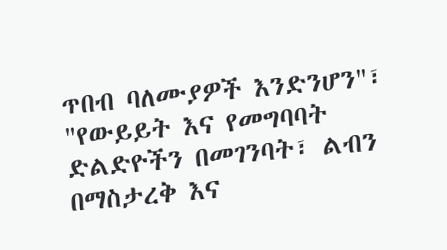ጥበብ ባለሙያዎች እንድንሆን"፣ "የውይይት እና የመግባባት ድልድዮችን በመገንባት፣ ልብን በማስታረቅ እና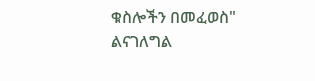ቁስሎችን በመፈወስ" ልናገለግል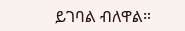ይገባል ብለዋል።